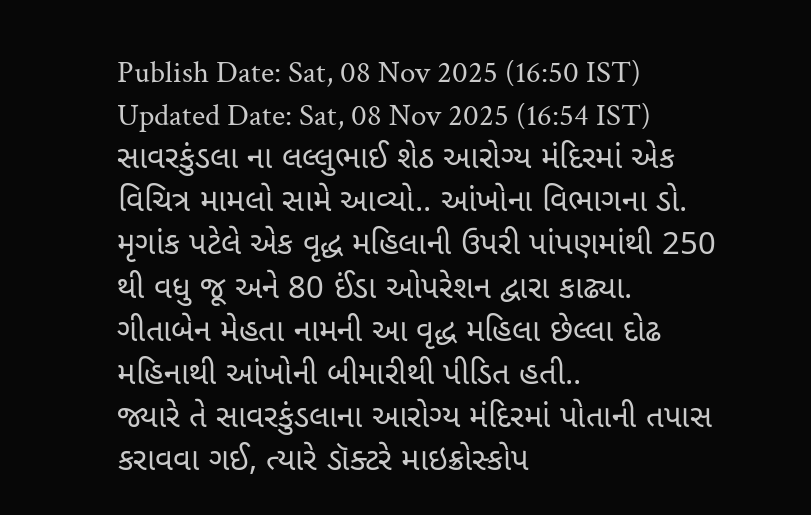Publish Date: Sat, 08 Nov 2025 (16:50 IST)
Updated Date: Sat, 08 Nov 2025 (16:54 IST)
સાવરકુંડલા ના લલ્લુભાઈ શેઠ આરોગ્ય મંદિરમાં એક વિચિત્ર મામલો સામે આવ્યો.. આંખોના વિભાગના ડો. મૃગાંક પટેલે એક વૃદ્ધ મહિલાની ઉપરી પાંપણમાંથી 250 થી વધુ જૂ અને 80 ઈંડા ઓપરેશન દ્વારા કાઢ્યા. ગીતાબેન મેહતા નામની આ વૃદ્ધ મહિલા છેલ્લા દોઢ મહિનાથી આંખોની બીમારીથી પીડિત હતી..
જ્યારે તે સાવરકુંડલાના આરોગ્ય મંદિરમાં પોતાની તપાસ કરાવવા ગઈ, ત્યારે ડૉક્ટરે માઇક્રોસ્કોપ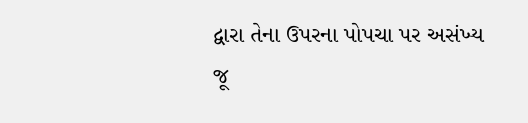દ્વારા તેના ઉપરના પોપચા પર અસંખ્ય જૂ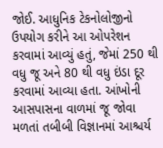જોઈ. આધુનિક ટેકનોલોજીનો ઉપયોગ કરીને આ ઓપરેશન કરવામાં આવ્યું હતું, જેમાં 250 થી વધુ જૂ અને 80 થી વધુ ઇંડા દૂર કરવામાં આવ્યા હતા. આંખોની આસપાસના વાળમાં જૂ જોવા મળતાં તબીબી વિજ્ઞાનમાં આશ્ચર્ય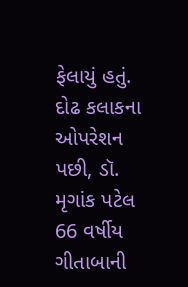ફેલાયું હતું. દોઢ કલાકના ઓપરેશન પછી, ડૉ. મૃગાંક પટેલ 66 વર્ષીય ગીતાબાની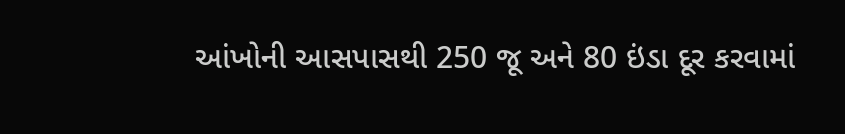આંખોની આસપાસથી 250 જૂ અને 80 ઇંડા દૂર કરવામાં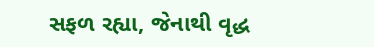સફળ રહ્યા, જેનાથી વૃદ્ધ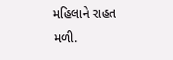મહિલાને રાહત મળી.